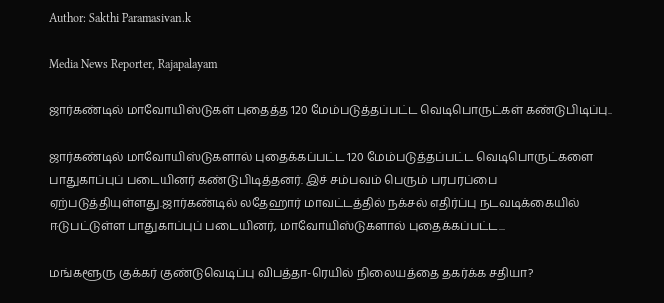Author: Sakthi Paramasivan.k

Media News Reporter, Rajapalayam

ஜார்கண்டில் மாவோயிஸ்டுகள் புதைத்த 120 மேம்படுத்தப்பட்ட வெடிபொருட்கள் கண்டுபிடிப்பு..

ஜார்கண்டில் மாவோயிஸ்டுகளால் புதைக்கப்பட்ட 120 மேம்படுத்தப்பட்ட வெடிபொருட்களை பாதுகாப்புப் படையினர் கண்டுபிடித்தனர். இச் சம்பவம் பெரும் பரபரப்பை ஏற்படுத்தியுள்ளது.ஜார்கண்டில் லதேஹார் மாவட்டத்தில் நக்சல் எதிர்ப்பு நடவடிக்கையில் ஈடுபட்டுள்ள பாதுகாப்புப் படையினர், மாவோயிஸ்டுகளால் புதைக்கப்பட்ட...

மங்களூரு குக்கர் குண்டுவெடிப்பு விபத்தா-ரெயில் நிலையத்தை தகர்க்க சதியா?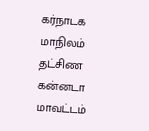கர்நாடக மாநிலம் தட்சிண கன்னடா மாவட்டம்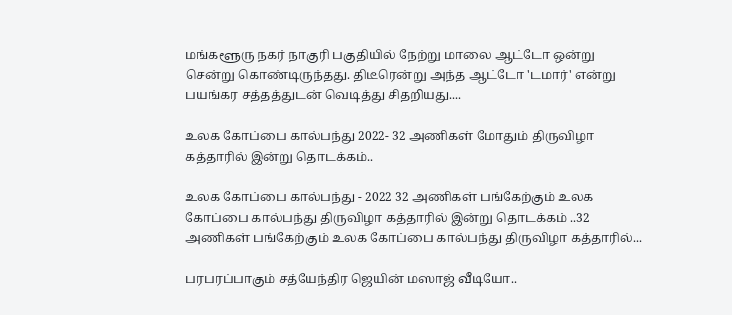மங்களூரு நகர் நாகுரி பகுதியில் நேற்று மாலை ஆட்டோ ஒன்று சென்று கொண்டிருந்தது. திடீரென்று அந்த ஆட்டோ 'டமார்' என்று பயங்கர சத்தத்துடன் வெடித்து சிதறியது....

உலக கோப்பை கால்பந்து 2022- 32 அணிகள் மோதும் திருவிழா கத்தாரில் இன்று தொடக்கம்..

உலக கோப்பை கால்பந்து - 2022 32 அணிகள் பங்கேற்கும் உலக கோப்பை கால்பந்து திருவிழா கத்தாரில் இன்று தொடக்கம் ..32 அணிகள் பங்கேற்கும் உலக கோப்பை கால்பந்து திருவிழா கத்தாரில்...

பரபரப்பாகும் சத்யேந்திர ஜெயின் மஸாஜ் வீடியோ..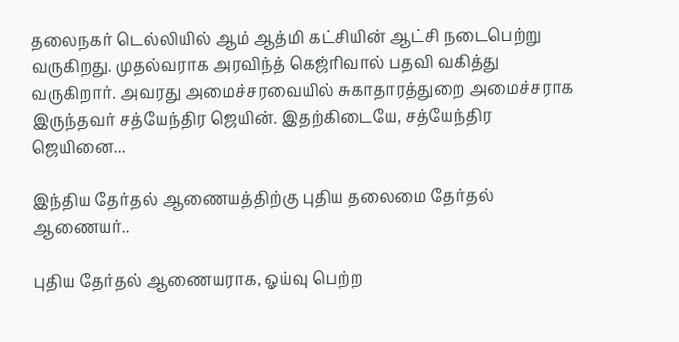தலைநகர் டெல்லியில் ஆம் ஆத்மி கட்சியின் ஆட்சி நடைபெற்று வருகிறது. முதல்வராக அரவிந்த் கெஜ்ரிவால் பதவி வகித்து வருகிறார். அவரது அமைச்சரவையில் சுகாதாரத்துறை அமைச்சராக இருந்தவர் சத்யேந்திர ஜெயின். இதற்கிடையே, சத்யேந்திர ஜெயினை...

இந்திய தேர்தல் ஆணையத்திற்கு புதிய தலைமை தேர்தல் ஆணையர்..

புதிய தேர்தல் ஆணையராக, ஓய்வு பெற்ற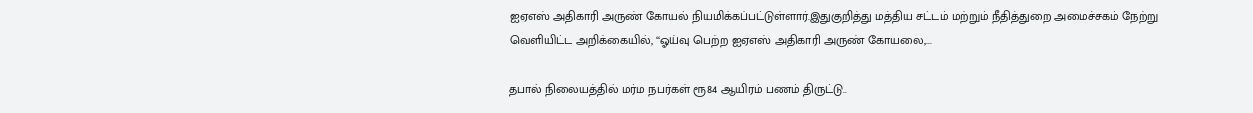ஐஏஎஸ் அதிகாரி அருண் கோயல் நியமிக்கப்பட்டுள்ளார்.இதுகுறித்து மத்திய சட்டம் மற்றும் நீதித்துறை அமைச்சகம் நேற்று வெளியிட்ட அறிக்கையில், ‘‘ஓய்வு பெற்ற ஐஏஎஸ் அதிகாரி அருண் கோயலை,...

தபால் நிலையத்தில் மர்ம நபர்கள் ரூ84 ஆயிரம் பணம் திருட்டு..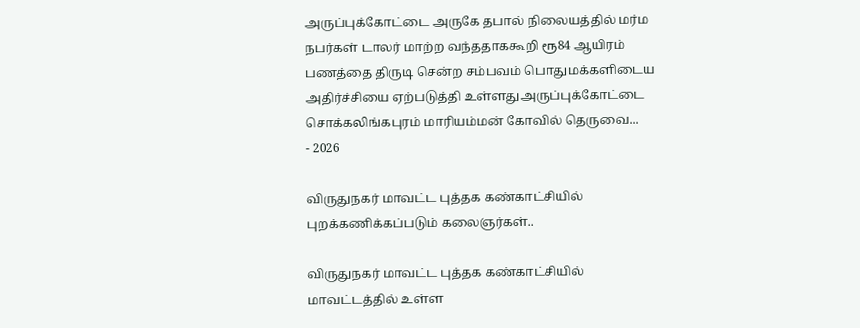அருப்புக்கோட்டை அருகே தபால் நிலையத்தில் மர்ம நபர்கள் டாலர் மாற்ற வந்ததாக‌கூறி ரூ84 ஆயிரம் பணத்தை திருடி சென்ற சம்பவம் பொதுமக்களிடைய அதிர்ச்சியை ஏற்படுத்தி உள்ளதுஅருப்புக்கோட்டை சொக்கலிங்கபுரம் மாரியம்மன் கோவில் தெருவை...
- 2026

விருதுநகர் மாவட்ட புத்தக கண்காட்சியில் புறக்கணிக்கப்படும் கலைஞர்கள்..

விருதுநகர் மாவட்ட புத்தக கண்காட்சியில் மாவட்டத்தில் உள்ள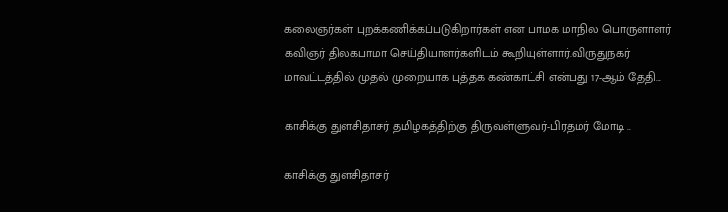கலைஞர்கள் புறக்கணிக்கப்படுகிறார்கள் என பாமக மாநில பொருளாளர் கவிஞர் திலகபாமா செய்தியாளர்களிடம் கூறியுள்ளார்.விருதுநகர் மாவட்டத்தில் முதல் முறையாக புத்தக கண்காட்சி என்பது 17-ஆம் தேதி...

காசிக்கு துளசிதாசர் தமிழகத்திற்கு திருவள்ளுவர்-பிரதமர் மோடி ..

காசிக்கு துளசிதாசர்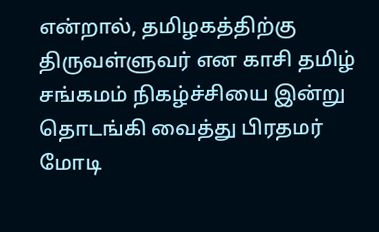என்றால், தமிழகத்திற்கு திருவள்ளுவர் என காசி தமிழ் சங்கமம் நிகழ்ச்சியை இன்று தொடங்கி வைத்து பிரதமர் மோடி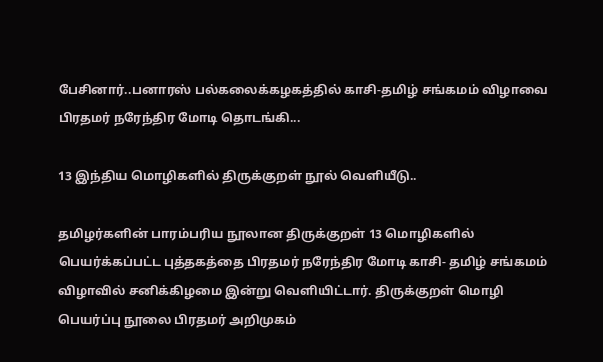பேசினார்..பனாரஸ் பல்கலைக்கழகத்தில் காசி-தமிழ் சங்கமம் விழாவை பிரதமர் நரேந்திர மோடி தொடங்கி...

13 இந்திய மொழிகளில் திருக்குறள் நூல் வெளியீடு..

தமிழர்களின் பாரம்பரிய நூலான திருக்குறள் 13 மொழிகளில் பெயர்க்கப்பட்ட புத்தகத்தை பிரதமர் நரேந்திர மோடி காசி- தமிழ் சங்கமம் விழாவில் சனிக்கிழமை இன்று வெளியிட்டார். திருக்குறள் மொழி பெயர்ப்பு நூலை பிரதமர் அறிமுகம்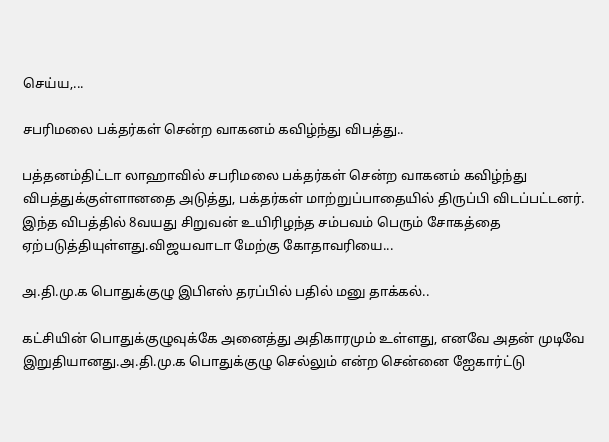செய்ய,...

சபரிமலை பக்தர்கள் சென்ற வாகனம் கவிழ்ந்து விபத்து..

பத்தனம்திட்டா லாஹாவில் சபரிமலை பக்தர்கள் சென்ற வாகனம் கவிழ்ந்து விபத்துக்குள்ளானதை அடுத்து, பக்தர்கள் மாற்றுப்பாதையில் திருப்பி விடப்பட்டனர். இந்த விபத்தில் 8வயது சிறுவன் உயிரிழந்த சம்பவம் பெரும் சோகத்தை ஏற்படுத்தியுள்ளது.விஜயவாடா மேற்கு கோதாவரியை...

அ.தி.மு.க பொதுக்குழு இபிஎஸ் தரப்பில் பதில் மனு தாக்கல்..

கட்சியின் பொதுக்குழுவுக்கே அனைத்து அதிகாரமும் உள்ளது, எனவே அதன் முடிவே இறுதியானது.அ.தி.மு.க பொதுக்குழு செல்லும் என்ற சென்னை ஐேகார்ட்டு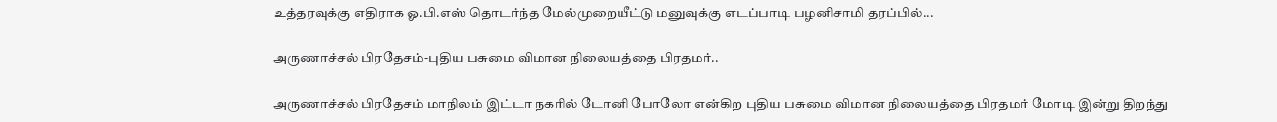உத்தரவுக்கு எதிராக ஓ.பி.எஸ் தொடர்ந்த மேல்முறையீட்டு மனுவுக்கு எடப்பாடி பழனிசாமி தரப்பில்...

அருணாச்சல் பிரதேசம்-புதிய பசுமை விமான நிலையத்தை பிரதமர்..

அருணாச்சல் பிரதேசம் மாநிலம் இட்டா நகரில் டோனி போலோ என்கிற புதிய பசுமை விமான நிலையத்தை பிரதமர் மோடி இன்று திறந்து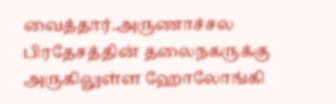வைத்தார்.அருணாச்சல பிரதேசத்தின் தலைநகருக்கு அருகிலுள்ள ஹோலோங்கி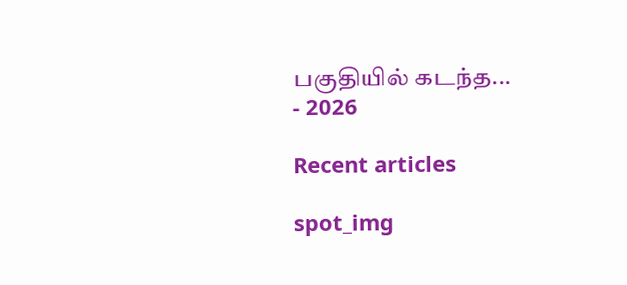பகுதியில் கடந்த...
- 2026

Recent articles

spot_img